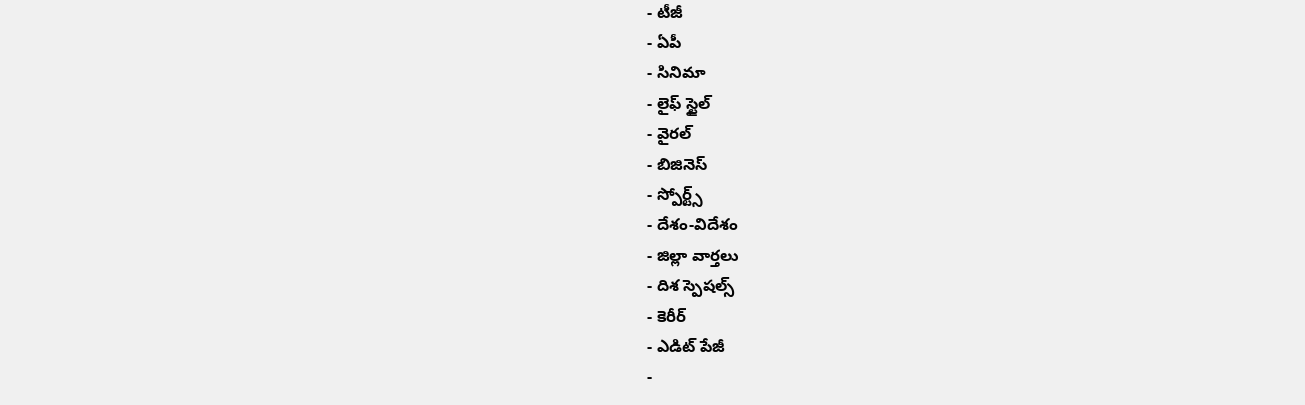- టీజీ
- ఏపీ
- సినిమా
- లైఫ్ స్టైల్
- వైరల్
- బిజినెస్
- స్పోర్ట్స్
- దేశం-విదేశం
- జిల్లా వార్తలు
- దిశ స్పెషల్స్
- కెరీర్
- ఎడిట్ పేజీ
-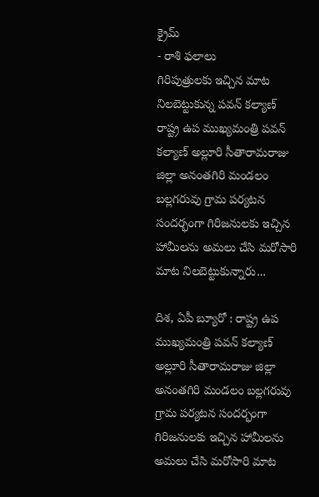క్రైమ్
- రాశి ఫలాలు
గిరిపుత్రులకు ఇచ్చిన మాట నిలబెట్టుకున్న పవన్ కల్యాణ్
రాష్ట్ర ఉప ముఖ్యమంత్రి పవన్ కల్యాణ్ అల్లూరి సీతారామరాజు జిల్లా అనంతగిరి మండలం బల్లగరువు గ్రామ పర్యటన సందర్భంగా గిరిజనులకు ఇచ్చిన హామీలను అమలు చేసి మరోసారి మాట నిలబెట్టుకున్నారు...

దిశ, ఏపీ బ్యూరో : రాష్ట్ర ఉప ముఖ్యమంత్రి పవన్ కల్యాణ్ అల్లూరి సీతారామరాజు జిల్లా అనంతగిరి మండలం బల్లగరువు గ్రామ పర్యటన సందర్భంగా గిరిజనులకు ఇచ్చిన హామీలను అమలు చేసి మరోసారి మాట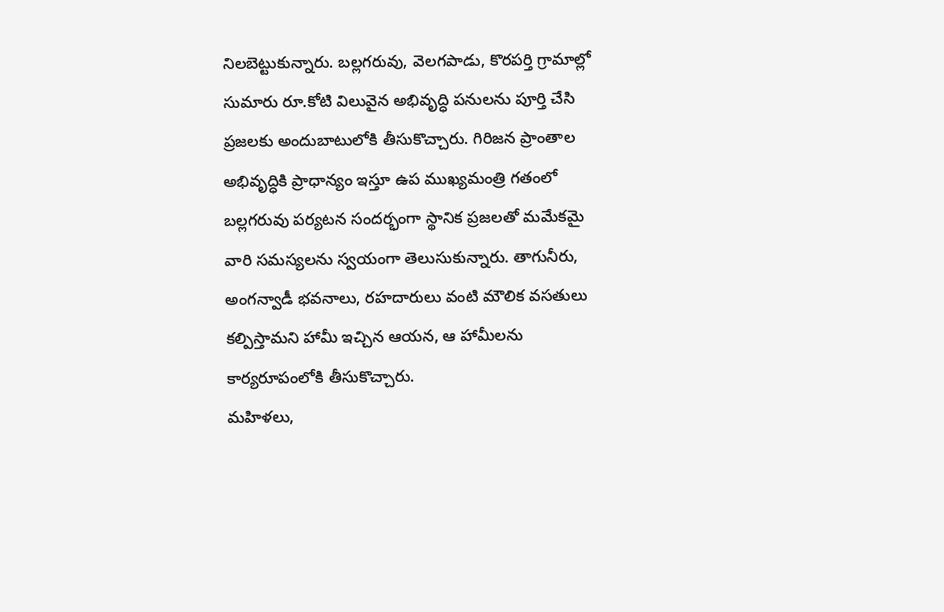నిలబెట్టుకున్నారు. బల్లగరువు, వెలగపాడు, కొరపర్తి గ్రామాల్లో సుమారు రూ.కోటి విలువైన అభివృద్ధి పనులను పూర్తి చేసి ప్రజలకు అందుబాటులోకి తీసుకొచ్చారు. గిరిజన ప్రాంతాల అభివృద్ధికి ప్రాధాన్యం ఇస్తూ ఉప ముఖ్యమంత్రి గతంలో బల్లగరువు పర్యటన సందర్భంగా స్థానిక ప్రజలతో మమేకమై వారి సమస్యలను స్వయంగా తెలుసుకున్నారు. తాగునీరు, అంగన్వాడీ భవనాలు, రహదారులు వంటి మౌలిక వసతులు కల్పిస్తామని హామీ ఇచ్చిన ఆయన, ఆ హామీలను కార్యరూపంలోకి తీసుకొచ్చారు.
మహిళలు,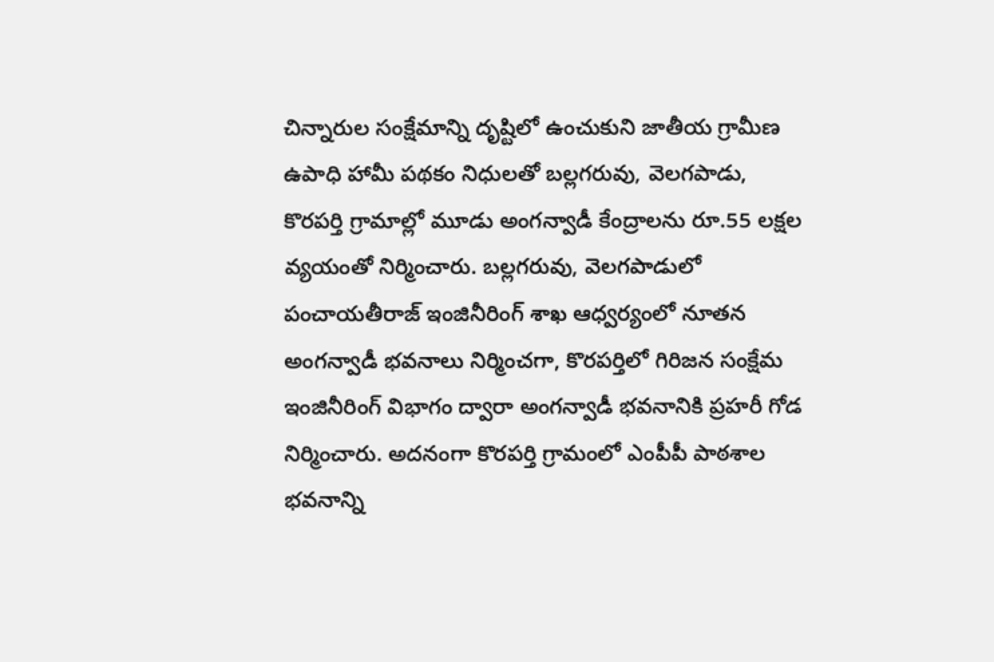చిన్నారుల సంక్షేమాన్ని దృష్టిలో ఉంచుకుని జాతీయ గ్రామీణ ఉపాధి హామీ పథకం నిధులతో బల్లగరువు, వెలగపాడు, కొరపర్తి గ్రామాల్లో మూడు అంగన్వాడీ కేంద్రాలను రూ.55 లక్షల వ్యయంతో నిర్మించారు. బల్లగరువు, వెలగపాడులో పంచాయతీరాజ్ ఇంజినీరింగ్ శాఖ ఆధ్వర్యంలో నూతన అంగన్వాడీ భవనాలు నిర్మించగా, కొరపర్తిలో గిరిజన సంక్షేమ ఇంజినీరింగ్ విభాగం ద్వారా అంగన్వాడీ భవనానికి ప్రహరీ గోడ నిర్మించారు. అదనంగా కొరపర్తి గ్రామంలో ఎంపీపీ పాఠశాల భవనాన్ని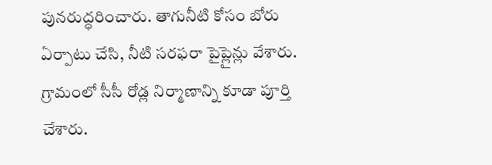పునరుద్ధరించారు. తాగునీటి కోసం బోరు ఏర్పాటు చేసి, నీటి సరఫరా పైప్లైన్లు వేశారు. గ్రామంలో సీసీ రోడ్ల నిర్మాణాన్ని కూడా పూర్తి చేశారు.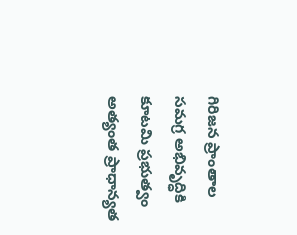గిరిజన ప్రాంతాల సమగ్ర అభివృద్ధికి కూటమి ప్రభుత్వం అత్యంత ప్రాధాన్యత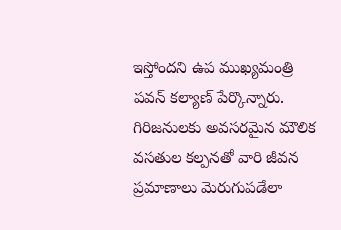ఇస్తోందని ఉప ముఖ్యమంత్రి పవన్ కల్యాణ్ పేర్కొన్నారు. గిరిజనులకు అవసరమైన మౌలిక వసతుల కల్పనతో వారి జీవన ప్రమాణాలు మెరుగుపడేలా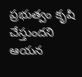ప్రభుత్వం కృషి చేస్తుందని ఆయన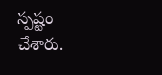స్పష్టం చేశారు.